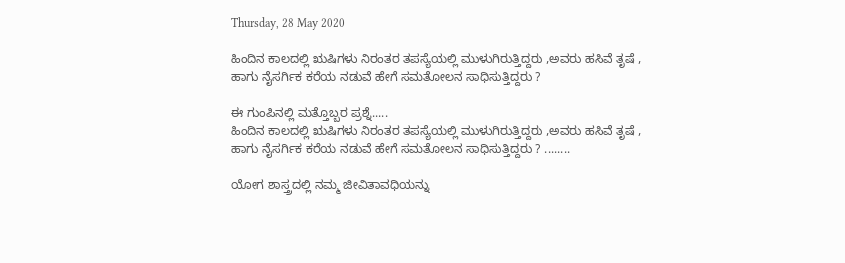Thursday, 28 May 2020

ಹಿಂದಿನ ಕಾಲದಲ್ಲಿ ಋಷಿಗಳು ನಿರಂತರ ತಪಸ್ಯೆಯಲ್ಲಿ ಮುಳುಗಿರುತ್ತಿದ್ದರು ,ಅವರು ಹಸಿವೆ ತೃಷೆ , ಹಾಗು ನೈಸರ್ಗಿಕ ಕರೆಯ ನಡುವೆ ಹೇಗೆ ಸಮತೋಲನ ಸಾಧಿಸುತ್ತಿದ್ದರು ?

ಈ ಗುಂಪಿನಲ್ಲಿ ಮತ್ತೊಬ್ಬರ ಪ್ರಶ್ನೆ.....
ಹಿಂದಿನ ಕಾಲದಲ್ಲಿ ಋಷಿಗಳು ನಿರಂತರ ತಪಸ್ಯೆಯಲ್ಲಿ ಮುಳುಗಿರುತ್ತಿದ್ದರು ,ಅವರು ಹಸಿವೆ ತೃಷೆ , ಹಾಗು ನೈಸರ್ಗಿಕ ಕರೆಯ ನಡುವೆ ಹೇಗೆ ಸಮತೋಲನ ಸಾಧಿಸುತ್ತಿದ್ದರು ? ........

ಯೋಗ ಶಾಸ್ತ್ರದಲ್ಲಿ ನಮ್ಮ ಜೀವಿತಾವಧಿಯನ್ನು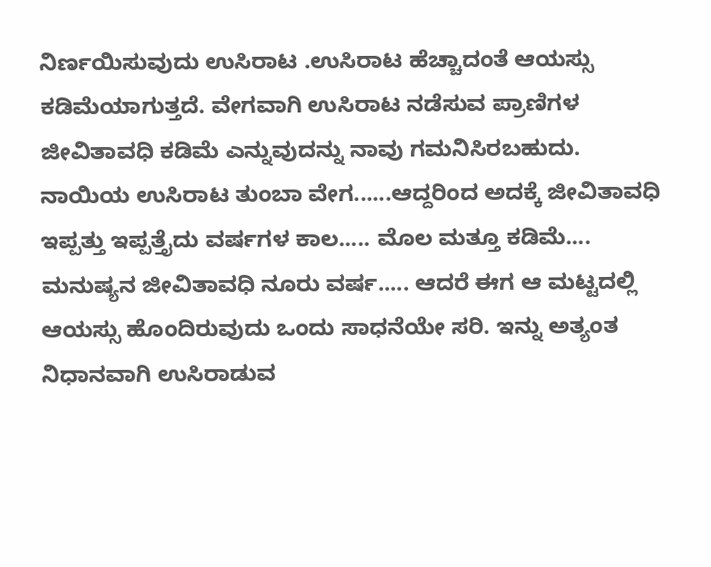ನಿರ್ಣಯಿಸುವುದು ಉಸಿರಾಟ .ಉಸಿರಾಟ ಹೆಚ್ಚಾದಂತೆ ಆಯಸ್ಸು ಕಡಿಮೆಯಾಗುತ್ತದೆ. ವೇಗವಾಗಿ ಉಸಿರಾಟ ನಡೆಸುವ ಪ್ರಾಣಿಗಳ ಜೀವಿತಾವಧಿ ಕಡಿಮೆ ಎನ್ನುವುದನ್ನು ನಾವು ಗಮನಿಸಿರಬಹುದು. ನಾಯಿಯ ಉಸಿರಾಟ ತುಂಬಾ ವೇಗ......ಆದ್ದರಿಂದ ಅದಕ್ಕೆ ಜೀವಿತಾವಧಿ ಇಪ್ಪತ್ತು ಇಪ್ಪತ್ತೈದು ವರ್ಷಗಳ ಕಾಲ..... ಮೊಲ ಮತ್ತೂ ಕಡಿಮೆ.... ಮನುಷ್ಯನ ಜೀವಿತಾವಧಿ ನೂರು ವರ್ಷ..... ಆದರೆ ಈಗ ಆ ಮಟ್ಟದಲ್ಲಿ ಆಯಸ್ಸು ಹೊಂದಿರುವುದು ಒಂದು ಸಾಧನೆಯೇ ಸರಿ. ಇನ್ನು ಅತ್ಯಂತ ನಿಧಾನವಾಗಿ ಉಸಿರಾಡುವ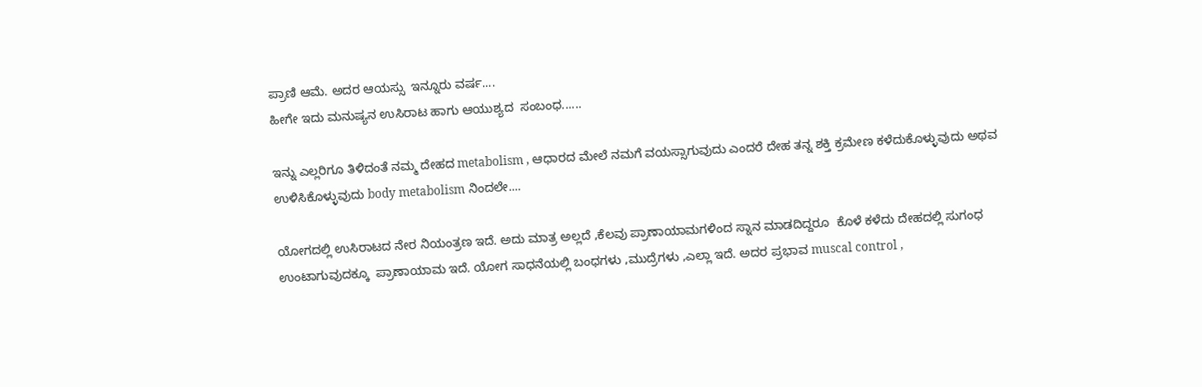ಪ್ರಾಣಿ ಆಮೆ. ಅದರ ಆಯಸ್ಸು  ಇನ್ನೂರು ವರ್ಷ....
ಹೀಗೇ ಇದು ಮನುಷ್ಯನ ಉಸಿರಾಟ ಹಾಗು ಆಯುಶ್ಯದ  ಸಂಬಂಧ......

ಇನ್ನು ಎಲ್ಲರಿಗೂ ತಿಳಿದಂತೆ ನಮ್ಮ ದೇಹದ metabolism , ಆಧಾರದ ಮೇಲೆ ನಮಗೆ ವಯಸ್ಸಾಗುವುದು ಎಂದರೆ ದೇಹ ತನ್ನ ಶಕ್ತಿ ಕ್ರಮೇಣ ಕಳೆದುಕೊಳ್ಳುವುದು ಅಥವ ಉಳಿಸಿಕೊಳ್ಳುವುದು body metabolism ನಿಂದಲೇ....

ಯೋಗದಲ್ಲಿ ಉಸಿರಾಟದ ನೇರ ನಿಯಂತ್ರಣ ಇದೆ. ಅದು ಮಾತ್ರ ಅಲ್ಲದೆ ,ಕೆಲವು ಪ್ರಾಣಾಯಾಮಗಳಿಂದ ಸ್ನಾನ ಮಾಡದಿದ್ದರೂ  ಕೊಳೆ ಕಳೆದು ದೇಹದಲ್ಲಿ ಸುಗಂಧ ಉಂಟಾಗುವುದಕ್ಕೂ  ಪ್ರಾಣಾಯಾಮ ಇದೆ. ಯೋಗ ಸಾಧನೆಯಲ್ಲಿ ಬಂಧಗಳು ,ಮುದ್ರೆಗಳು ,ಎಲ್ಲಾ ಇದೆ. ಅದರ ಪ್ರಭಾವ muscal control ,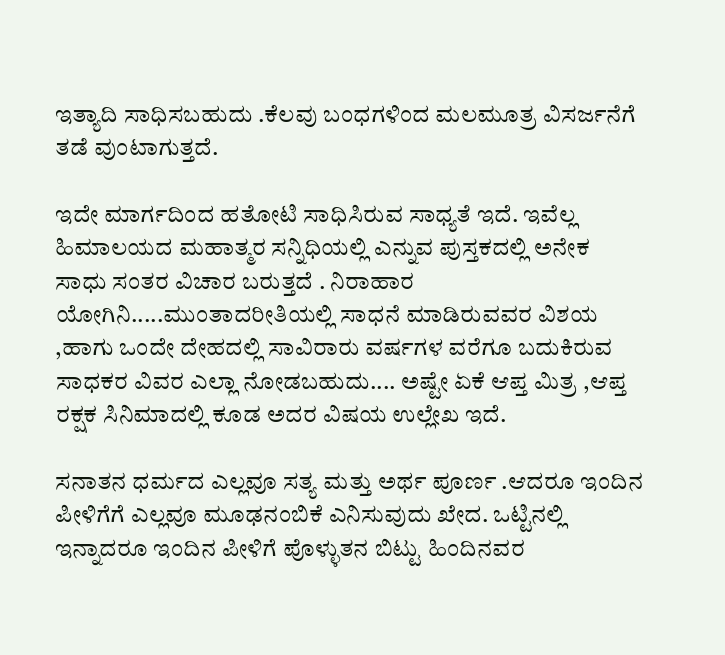ಇತ್ಯಾದಿ ಸಾಧಿಸಬಹುದು .ಕೆಲವು ಬಂಧಗಳಿಂದ ಮಲಮೂತ್ರ ವಿಸರ್ಜನೆಗೆ ತಡೆ ವುಂಟಾಗುತ್ತದೆ.

ಇದೇ ಮಾರ್ಗದಿಂದ ಹತೋಟಿ ಸಾಧಿಸಿರುವ ಸಾಧ್ಯತೆ ಇದೆ. ಇವೆಲ್ಲ ಹಿಮಾಲಯದ ಮಹಾತ್ಮರ ಸನ್ನಿಧಿಯಲ್ಲಿ ಎನ್ನುವ ಪುಸ್ತಕದಲ್ಲಿ ಅನೇಕ ಸಾಧು ಸಂತರ ವಿಚಾರ ಬರುತ್ತದೆ . ನಿರಾಹಾರ ಯೋಗಿನಿ.....ಮುಂತಾದರೀತಿಯಲ್ಲಿ ಸಾಧನೆ ಮಾಡಿರುವವರ ವಿಶಯ ,ಹಾಗು ಒಂದೇ ದೇಹದಲ್ಲಿ ಸಾವಿರಾರು ವರ್ಷಗಳ ವರೆಗೂ ಬದುಕಿರುವ ಸಾಧಕರ ವಿವರ ಎಲ್ಲಾ ನೋಡಬಹುದು.... ಅಷ್ಟೇ ಏಕೆ ಆಪ್ತ ಮಿತ್ರ ,ಆಪ್ತ ರಕ್ಷಕ ಸಿನಿಮಾದಲ್ಲಿ ಕೂಡ ಅದರ ವಿಷಯ ಉಲ್ಲೇಖ ಇದೆ.

ಸನಾತನ ಧರ್ಮದ ಎಲ್ಲವೂ ಸತ್ಯ ಮತ್ತು ಅರ್ಥ ಪೂರ್ಣ .ಆದರೂ ಇಂದಿನ ಪೀಳಿಗೆಗೆ ಎಲ್ಲವೂ ಮೂಢನಂಬಿಕೆ ಎನಿಸುವುದು ಖೇದ. ಒಟ್ಟಿನಲ್ಲಿ ಇನ್ನಾದರೂ ಇಂದಿನ ಪೀಳಿಗೆ ಪೊಳ್ಳುತನ ಬಿಟ್ಟು ಹಿಂದಿನವರ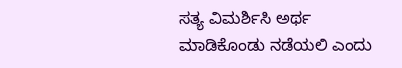ಸತ್ಯ ವಿಮರ್ಶಿಸಿ ಅರ್ಥ ಮಾಡಿಕೊಂಡು ನಡೆಯಲಿ ಎಂದು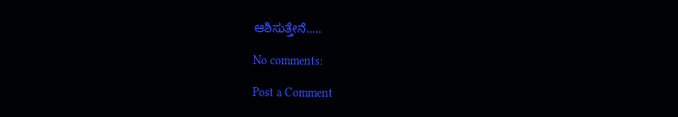ಆಶಿಸುತ್ತೇನೆ.....

No comments:

Post a Comment